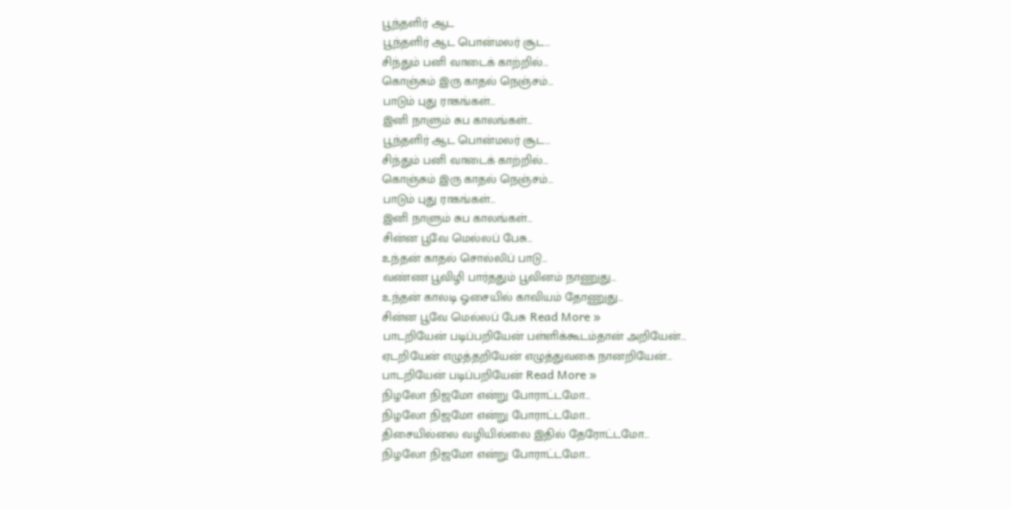பூந்தளிர் ஆட
பூந்தளிர் ஆட பொன்மலர் சூட…
சிந்தும் பனி வாடைக் காற்றில்…
கொஞ்சும் இரு காதல் நெஞ்சம்…
பாடும் புது ராகங்கள்…
இனி நாளும் சுப காலங்கள்…
பூந்தளிர் ஆட பொன்மலர் சூட…
சிந்தும் பனி வாடைக் காற்றில்…
கொஞ்சும் இரு காதல் நெஞ்சம்…
பாடும் புது ராகங்கள்…
இனி நாளும் சுப காலங்கள்…
சின்ன பூவே மெல்லப் பேசு…
உந்தன் காதல் சொல்லிப் பாடு…
வண்ண பூவிழி பார்ததும் பூவினம் நாணுது…
உந்தன் காலடி ஓசையில் காவியம் தோணுது…
சின்ன பூவே மெல்லப் பேசு Read More »
பாடறியேன் படிப்பறியேன் பள்ளிக்கூடம்தான் அறியேன்…
ஏடறியேன் எழுத்தறியேன் எழுத்துவகை நானறியேன்…
பாடறியேன் படிப்பறியேன் Read More »
நிழலோ நிஜமோ என்று போராட்டமோ…
நிழலோ நிஜமோ என்று போராட்டமோ…
திசையில்லை வழியில்லை இதில் தேரோட்டமோ…
நிழலோ நிஜமோ என்று போராட்டமோ…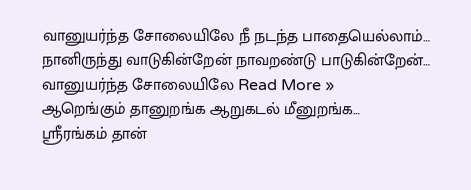வானுயர்ந்த சோலையிலே நீ நடந்த பாதையெல்லாம்…
நானிருந்து வாடுகின்றேன் நாவறண்டு பாடுகின்றேன்…
வானுயர்ந்த சோலையிலே Read More »
ஆறெங்கும் தானுறங்க ஆறுகடல் மீனுறங்க…
ஸ்ரீரங்கம் தான்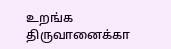உறங்க திருவானைக்கா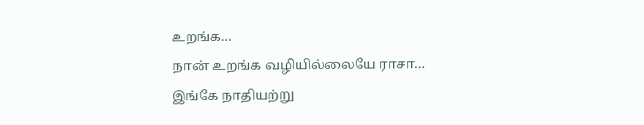உறங்க…
நான் உறங்க வழியில்லையே ராசா…
இங்கே நாதியற்று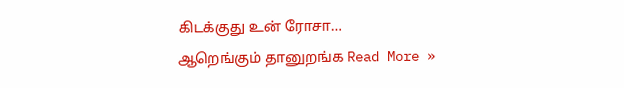கிடக்குது உன் ரோசா…
ஆறெங்கும் தானுறங்க Read More »